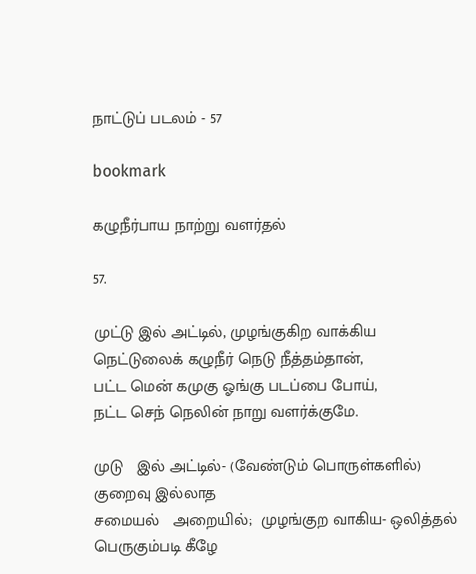நாட்டுப் படலம் - 57

bookmark

கழுநீர்பாய நாற்று வளர்தல்

57.

முட்டு இல் அட்டில், முழங்குகிற வாக்கிய
நெட்டுலைக் கழுநீர் நெடு நீத்தம்தான்,
பட்ட மென் கமுகு ஓங்கு படப்பை போய்,
நட்ட செந் நெலின் நாறு வளர்க்குமே.

முடு   இல் அட்டில்- (வேண்டும் பொருள்களில்) குறைவு இல்லாத
சமையல்   அறையில்;  முழங்குற வாகிய- ஒலித்தல் பெருகும்படி கீழே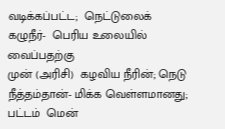வடிக்கப்பட்ட;  நெட்டுலைக்  கழுநீர்-  பெரிய உலையில் வைப்பதற்கு
முன் (அரிசி)  கழவிய நீரின்; நெடு நீத்தம்தான்- மிக்க வெள்ளமானது;
பட்டம்  மென்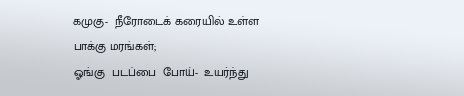கமுகு-  நீரோடைக் கரையில் உள்ள பாக்கு மரங்கள்;
ஓங்கு  படப்பை  போய்-  உயர்ந்து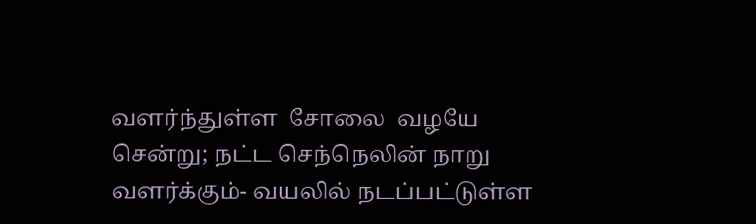வளர்ந்துள்ள  சோலை  வழயே
சென்று; நட்ட செந்நெலின் நாறு வளர்க்கும்- வயலில் நடப்பட்டுள்ள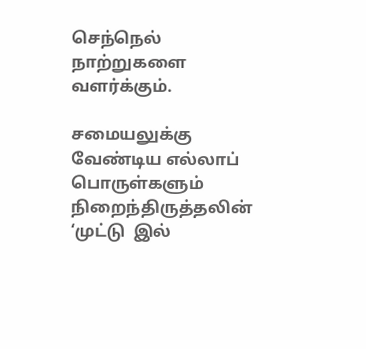செந்நெல் நாற்றுகளை வளர்க்கும்.

சமையலுக்கு   வேண்டிய எல்லாப் பொருள்களும் நிறைந்திருத்தலின்
‘முட்டு  இல்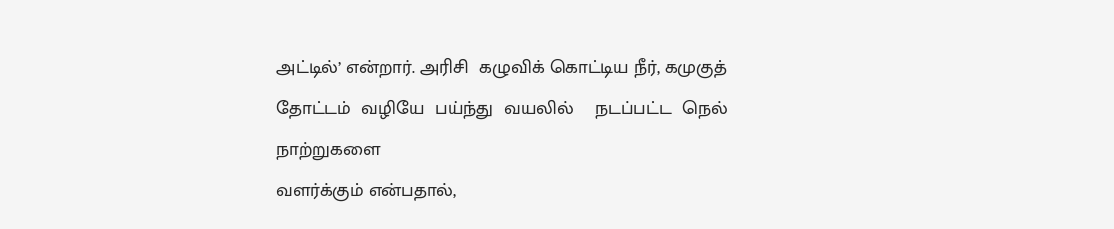அட்டில்’ என்றார். அரிசி  கழுவிக் கொட்டிய நீர், கமுகுத்
தோட்டம்  வழியே  பய்ந்து  வயலில்    நடப்பட்ட  நெல் நாற்றுகளை
வளர்க்கும் என்பதால்,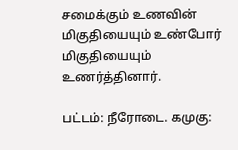சமைக்கும் உணவின்    மிகுதியையும் உண்போர்
மிகுதியையும் உணர்த்தினார்.

பட்டம்: நீரோடை. கமுகு: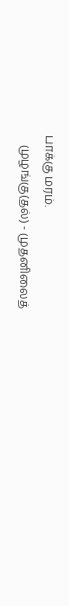பாக்கு மரம்.
   முழங்கு(தல்) - முதனிலைத்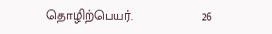தொழிற்பெயர்.                   26